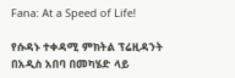Fana: At a Speed of Life!

የሱዳኑ ተቀዳሚ ምክትል ፕሬዚዳንት በአዲስ አበባ በመካሄድ ላይ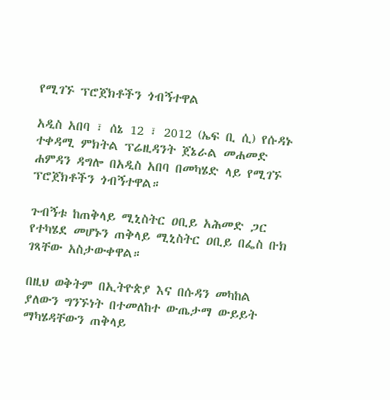የሚገኙ ፕሮጀክቶችን ጎብኝተዋል

አዲስ አበባ ፣ ሰኔ 12 ፣ 2012 (ኤፍ ቢ ሲ) የሱዳኑ ተቀዳሚ ምክትል ፕሬዚዳንት ጀኔራል መሐመድ ሐምዳን ዳግሎ በአዲስ አበባ በመካሄድ ላይ የሚገኙ ፕሮጀክቶችን ጎብኝተዋል።

ጉብኝቱ ከጠቅላይ ሚኒስትር ዐቢይ አሕመድ ጋር የተካሄደ መሆኑን ጠቅላይ ሚኒስትር ዐቢይ በፌስ ቡክ ገጻቸው አስታውቀዋል።

በዚህ ወቅትም በኢትዮጵያ እና በሱዳን መካከል ያለውን ግንኙነት በተመለከተ ውጤታማ ውይይት ማካሄዳቸውን ጠቅላይ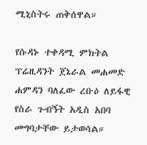ሚኒስትሩ ጠቅሰዋል።

የሱዳኑ ተቀዳሚ ምክትል ፕሬዚዳንት ጀኔራል መሐመድ ሐምዳን ባለፈው ረቡዕ ለይፋዊ የስራ ጉብኝት አዲስ አበባ መግባታቸው ይታወሳል።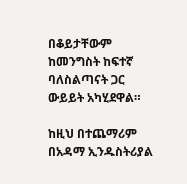በቆይታቸውም ከመንግስት ከፍተኛ ባለስልጣናት ጋር ውይይት አካሂደዋል።

ከዚህ በተጨማሪም በአዳማ ኢንዱስትሪያል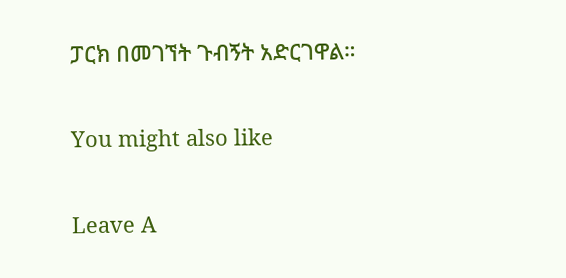ፓርክ በመገኘት ጉብኝት አድርገዋል።

You might also like

Leave A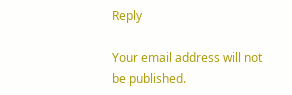Reply

Your email address will not be published.